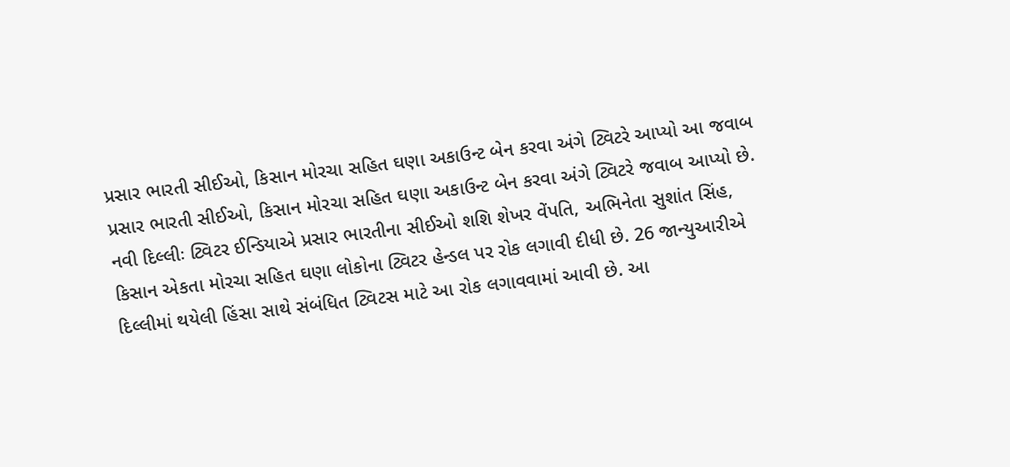પ્રસાર ભારતી સીઈઓ, કિસાન મોરચા સહિત ઘણા અકાઉન્ટ બેન કરવા અંગે ટ્વિટરે આપ્યો આ જવાબ
પ્રસાર ભારતી સીઈઓ, કિસાન મોરચા સહિત ઘણા અકાઉન્ટ બેન કરવા અંગે ટ્વિટરે જવાબ આપ્યો છે.
નવી દિલ્લીઃ ટ્વિટર ઈન્ડિયાએ પ્રસાર ભારતીના સીઈઓ શશિ શેખર વેંપતિ, અભિનેતા સુશાંત સિંહ, કિસાન એકતા મોરચા સહિત ઘણા લોકોના ટ્વિટર હેન્ડલ પર રોક લગાવી દીધી છે. 26 જાન્યુઆરીએ દિલ્લીમાં થયેલી હિંસા સાથે સંબંધિત ટ્વિટસ માટે આ રોક લગાવવામાં આવી છે. આ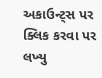અકાઉન્ટ્સ પર ક્લિક કરવા પર લખ્યુ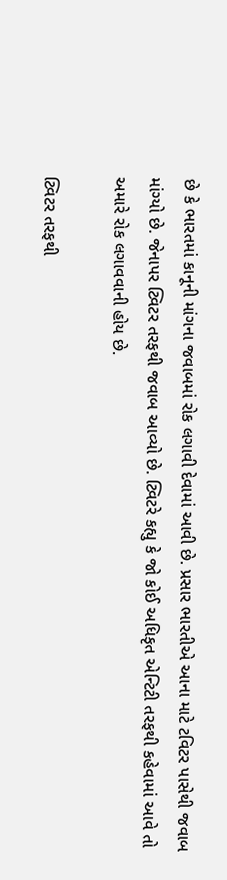છે કે ભારતમાં કાનૂની માંગના જવાબમાં રોક લગાવી દેવામાં આવી છે. પ્રસાર ભારતીએ આના માટે ટવિટર પાસેથી જવાબ માંગ્યો છે. જેનાપર ટ્વિટર તરફથી જવાબ આવ્યો છે. ટ્વિટરે કહ્યુ કે જો કોઈ અધિકૃત એન્ટિટી તરફથી કહેવામાં આવે તો અમારે રોક લગાવવાની હોય છે.

ટ્વિટર તરફથી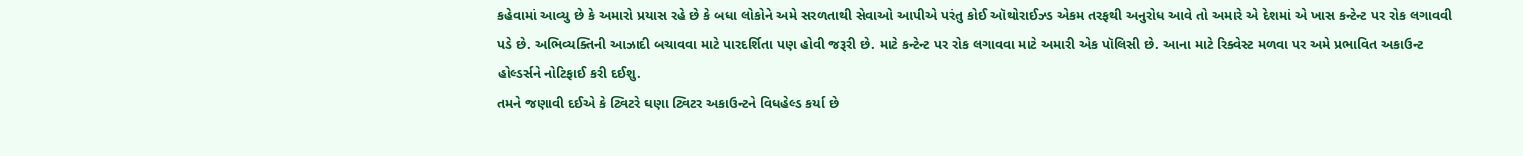કહેવામાં આવ્યુ છે કે અમારો પ્રયાસ રહે છે કે બધા લોકોને અમે સરળતાથી સેવાઓ આપીએ પરંતુ કોઈ ઑથોરાઈઝ્ડ એકમ તરફથી અનુરોધ આવે તો અમારે એ દેશમાં એ ખાસ કન્ટેન્ટ પર રોક લગાવવી પડે છે. અભિવ્યક્તિની આઝાદી બચાવવા માટે પારદર્શિતા પણ હોવી જરૂરી છે. માટે કન્ટેન્ટ પર રોક લગાવવા માટે અમારી એક પૉલિસી છે. આના માટે રિક્વેસ્ટ મળવા પર અમે પ્રભાવિત અકાઉન્ટ હોલ્ડર્સને નોટિફાઈ કરી દઈશુ.
તમને જણાવી દઈએ કે ટ્વિટરે ઘણા ટ્વિટર અકાઉન્ટને વિધહેલ્ડ કર્યા છે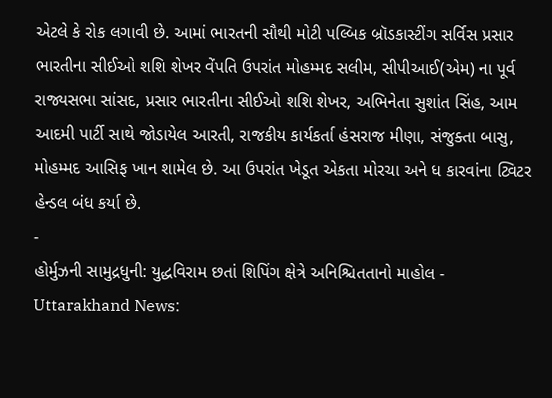એટલે કે રોક લગાવી છે. આમાં ભારતની સૌથી મોટી પલ્બિક બ્રૉડકાસ્ટીંગ સર્વિસ પ્રસાર ભારતીના સીઈઓ શશિ શેખર વેંપતિ ઉપરાંત મોહમ્મદ સલીમ, સીપીઆઈ(એમ) ના પૂર્વ રાજ્યસભા સાંસદ, પ્રસાર ભારતીના સીઈઓ શશિ શેખર, અભિનેતા સુશાંત સિંહ, આમ આદમી પાર્ટી સાથે જોડાયેલ આરતી, રાજકીય કાર્યકર્તા હંસરાજ મીણા, સંજુક્તા બાસુ, મોહમ્મદ આસિફ ખાન શામેલ છે. આ ઉપરાંત ખેડૂત એકતા મોરચા અને ધ કારવાંના ટ્વિટર હેન્ડલ બંધ કર્યા છે.
-
હોર્મુઝની સામુદ્રધુની: યુદ્ધવિરામ છતાં શિપિંગ ક્ષેત્રે અનિશ્ચિતતાનો માહોલ -
Uttarakhand News: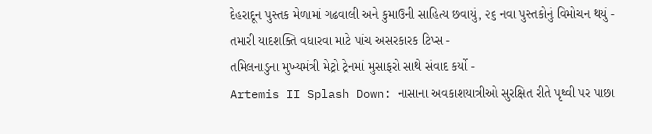દેહરાદૂન પુસ્તક મેળામાં ગઢવાલી અને કુમાઉની સાહિત્ય છવાયું, ૨૬ નવા પુસ્તકોનું વિમોચન થયું -
તમારી યાદશક્તિ વધારવા માટે પાંચ અસરકારક ટિપ્સ -
તમિલનાડુના મુખ્યમંત્રી મેટ્રો ટ્રેનમાં મુસાફરો સાથે સંવાદ કર્યો -
Artemis II Splash Down: નાસાના અવકાશયાત્રીઓ સુરક્ષિત રીતે પૃથ્વી પર પાછા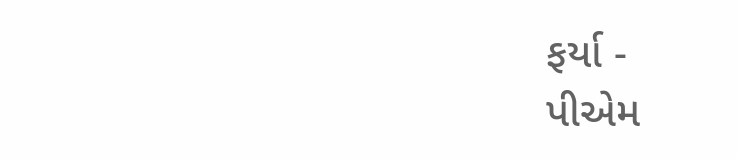ફર્યા -
પીએમ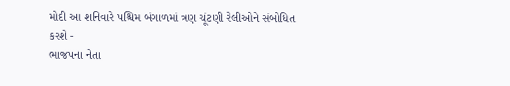મોદી આ શનિવારે પશ્ચિમ બંગાળમાં ત્રણ ચૂંટણી રેલીઓને સંબોધિત કરશે -
ભાજપના નેતા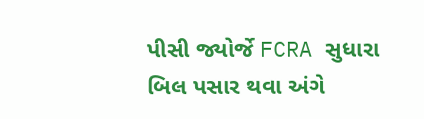પીસી જ્યોર્જે FCRA સુધારા બિલ પસાર થવા અંગે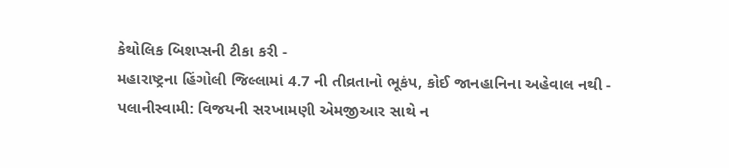કેથોલિક બિશપ્સની ટીકા કરી -
મહારાષ્ટ્રના હિંગોલી જિલ્લામાં 4.7 ની તીવ્રતાનો ભૂકંપ, કોઈ જાનહાનિના અહેવાલ નથી -
પલાનીસ્વામી: વિજયની સરખામણી એમજીઆર સાથે ન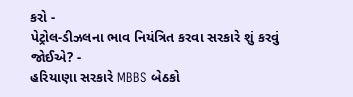કરો -
પેટ્રોલ-ડીઝલના ભાવ નિયંત્રિત કરવા સરકારે શું કરવું જોઈએ? -
હરિયાણા સરકારે MBBS બેઠકો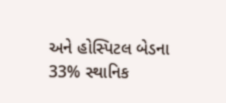અને હોસ્પિટલ બેડના 33% સ્થાનિક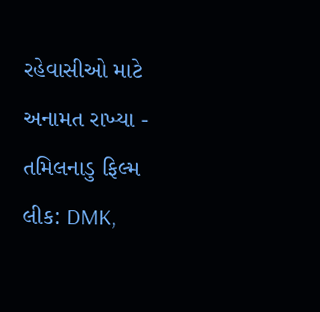રહેવાસીઓ માટે અનામત રાખ્યા -
તમિલનાડુ ફિલ્મ લીક: DMK,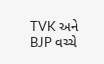TVK અને BJP વચ્ચે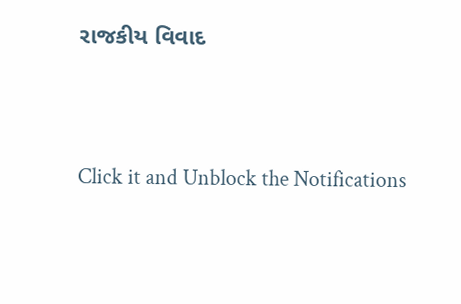રાજકીય વિવાદ



Click it and Unblock the Notifications